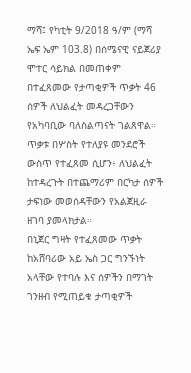ማሻ፤ የካቲት 9/2018 ዓ/ም (ማሻ ኤፍ ኤም 103.8) በሰሜናዊ ናይጀሪያ ሞተር ሳይክል በመጠቀም በተፈጸመው የታጣቂዎች ጥቃት 46 ሰዎች ለህልፈት መዳረጋቸውን የአካባቢው ባለስልጣናት ገልጸዋል።
ጥቃቱ በሦስት የተለያዩ መንደሮች ውስጥ የተፈጸመ ሲሆን፥ ለህልፈት ከተዳረጉት በተጨማሪም በርካታ ሰዎች ታፍነው መወሰዳቸውን የአልጀዚራ ዘገባ ያመላክታል።
በኒጀር ግዛት የተፈጸመው ጥቃት ከአሸባሪው አይ ኤስ ጋር ግንኙነት አላቸው የተባሉ እና ሰዎችን በማገት ገንዘብ የሚጠይቁ ታጣቂዎች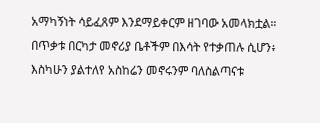አማካኝነት ሳይፈጸም እንደማይቀርም ዘገባው አመላክቷል።
በጥቃቱ በርካታ መኖሪያ ቤቶችም በእሳት የተቃጠሉ ሲሆን፥ እስካሁን ያልተለየ አስከሬን መኖሩንም ባለስልጣናቱ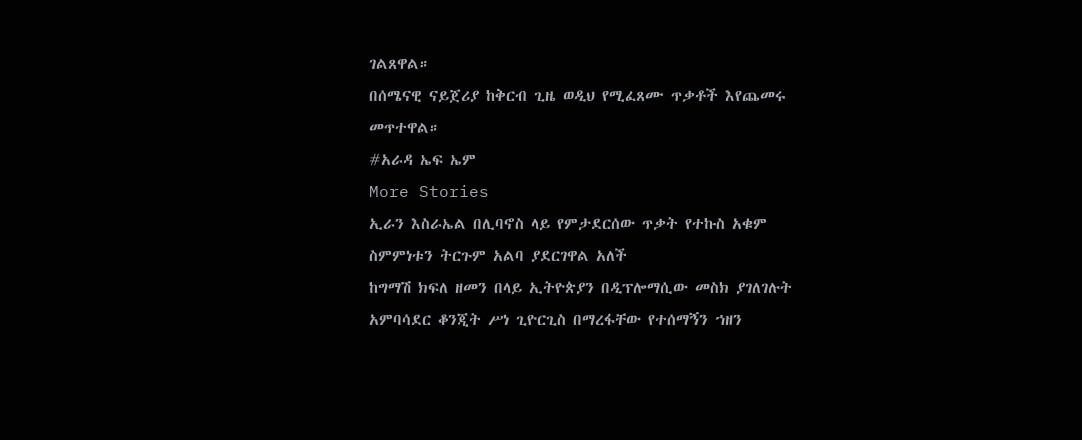ገልጸዋል።
በሰሜናዊ ናይጀሪያ ከቅርብ ጊዜ ወዲህ የሚፈጸሙ ጥቃቶች እየጨመሩ መጥተዋል።
#አራዳ ኤፍ ኤም
More Stories
ኢራን እስራኤል በሊባኖስ ላይ የምታደርሰው ጥቃት የተኩስ አቁም ስምምነቱን ትርጉም አልባ ያደርገዋል አለች
ከግማሽ ክፍለ ዘመን በላይ ኢትዮጵያን በዲፕሎማሲው መስክ ያገለገሉት አምባሳደር ቆንጂት ሥነ ጊዮርጊስ በማረፋቸው የተሰማኝን ኀዘን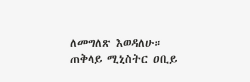ለመግለጽ እወዳለሁ።
ጠቅላይ ሚኒስትር ዐቢይ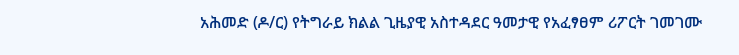አሕመድ (ዶ/ር) የትግራይ ክልል ጊዜያዊ አስተዳደር ዓመታዊ የአፈፃፀም ሪፖርት ገመገሙ